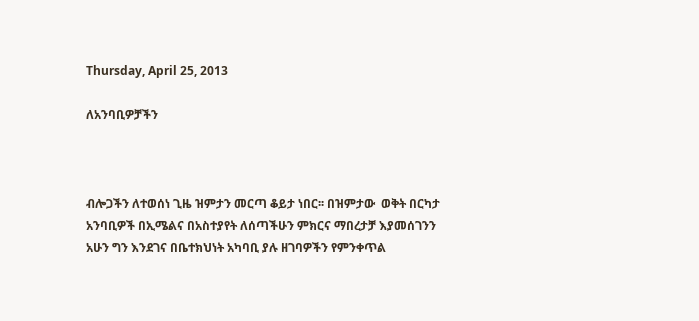Thursday, April 25, 2013

ለአንባቢዎቻችን



ብሎጋችን ለተወሰነ ጊዜ ዝምታን መርጣ ቆይታ ነበር፡፡ በዝምታው  ወቅት በርካታ አንባቢዎች በኢሜልና በአስተያየት ለሰጣችሁን ምክርና ማበረታቻ እያመሰገንን አሁን ግን እንደገና በቤተክህነት አካባቢ ያሉ ዘገባዎችን የምንቀጥል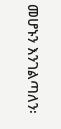መሆኑን እንገልጣለን፡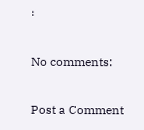፡

No comments:

Post a Comment